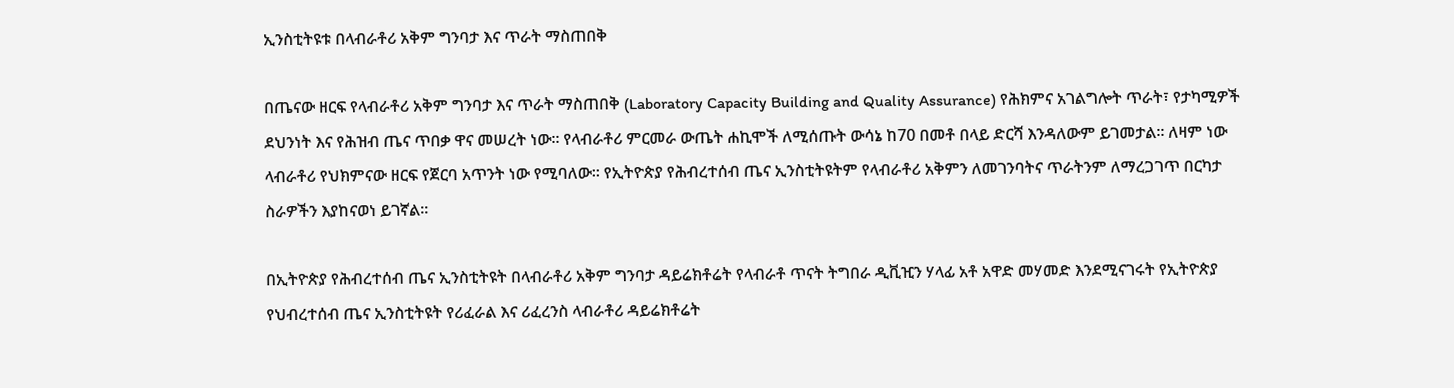ኢንስቲትዩቱ በላብራቶሪ አቅም ግንባታ እና ጥራት ማስጠበቅ

በጤናው ዘርፍ የላብራቶሪ አቅም ግንባታ እና ጥራት ማስጠበቅ (Laboratory Capacity Building and Quality Assurance) የሕክምና አገልግሎት ጥራት፣ የታካሚዎች ደህንነት እና የሕዝብ ጤና ጥበቃ ዋና መሠረት ነው። የላብራቶሪ ምርመራ ውጤት ሐኪሞች ለሚሰጡት ውሳኔ ከ70 በመቶ በላይ ድርሻ እንዳለውም ይገመታል። ለዛም ነው ላብራቶሪ የህክምናው ዘርፍ የጀርባ አጥንት ነው የሚባለው፡፡ የኢትዮጵያ የሕብረተሰብ ጤና ኢንስቲትዩትም የላብራቶሪ አቅምን ለመገንባትና ጥራትንም ለማረጋገጥ በርካታ ስራዎችን እያከናወነ ይገኛል፡፡

በኢትዮጵያ የሕብረተሰብ ጤና ኢንስቲትዩት በላብራቶሪ አቅም ግንባታ ዳይሬክቶሬት የላብራቶ ጥናት ትግበራ ዲቪዢን ሃላፊ አቶ አዋድ መሃመድ እንደሚናገሩት የኢትዮጵያ የህብረተሰብ ጤና ኢንስቲትዩት የሪፈራል እና ሪፈረንስ ላብራቶሪ ዳይሬክቶሬት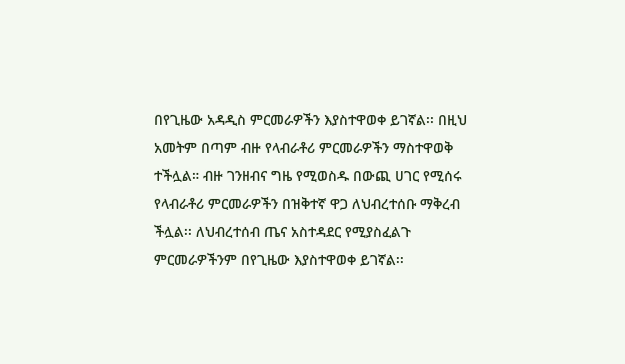በየጊዜው አዳዲስ ምርመራዎችን እያስተዋወቀ ይገኛል፡፡ በዚህ አመትም በጣም ብዙ የላብራቶሪ ምርመራዎችን ማስተዋወቅ ተችሏል። ብዙ ገንዘብና ግዜ የሚወስዱ በውጪ ሀገር የሚሰሩ የላብራቶሪ ምርመራዎችን በዝቅተኛ ዋጋ ለህብረተሰቡ ማቅረብ ችሏል፡፡ ለህብረተሰብ ጤና አስተዳደር የሚያስፈልጉ ምርመራዎችንም በየጊዜው እያስተዋወቀ ይገኛል፡፡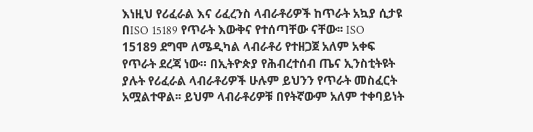እነዚህ የሪፈራል እና ሪፈረንስ ላብራቶሪዎች ከጥራት አኳያ ሲታዩ በISO 15189 የጥራት እውቅና የተሰጣቸው ናቸው፡፡ ISO 15189 ደግሞ ለሜዲካል ላብራቶሪ የተዘጋጀ አለም አቀፍ የጥራት ደረጃ ነው። በኢትዮጵያ የሕብረተሰብ ጤና ኢንስቲትዩት ያሉት የሪፈራል ላብራቶሪዎች ሁሉም ይህንን የጥራት መስፈርት አሟልተዋል፡፡ ይህም ላብራቶሪዎቹ በየትኛውም አለም ተቀባይነት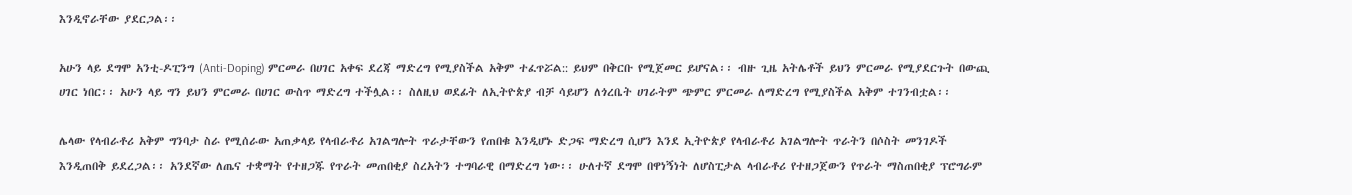እንዲኖራቸው ያደርጋል፡፡

አሁን ላይ ደግሞ አንቲ-ዶፒንግ (Anti-Doping) ምርመራ በሀገር አቀፍ ደረጃ ማድረግ የሚያስችል አቅም ተፈጥሯል:: ይህም በቅርቡ የሚጀመር ይሆናል፡፡ ብዙ ጊዜ አትሌቶች ይህን ምርመራ የሚያደርጉት በውጪ ሀገር ነበር፡፡ አሁን ላይ ግን ይህን ምርመራ በሀገር ውስጥ ማድረግ ተችሏል፡፡ ስለዚህ ወደፊት ለኢትዮጵያ ብቻ ሳይሆን ለጎረቤት ሀገራትም ጭምር ምርመራ ለማድረግ የሚያስችል አቅም ተገንብቷል፡፡

ሌላው የላብራቶሪ አቅም ግንባታ ስራ የሚሰራው አጠቃላይ የላብራቶሪ አገልግሎት ጥራታቸውን የጠበቁ እንዲሆኑ ድጋፍ ማድረግ ሲሆን እንደ ኢትዮጵያ የላብራቶሪ አገልግሎት ጥራትን በሶስት መንገዶች እንዲጠበቅ ይደረጋል፡፡ አንደኛው ለጤና ተቋማት የተዘጋጁ የጥራት መጠበቂያ ስረአትን ተግባራዊ በማድረግ ነው፡፡ ሁለተኛ ደግሞ በዋነኝነት ለሆስፒታል ላብራቶሪ የተዘጋጀውን የጥራት ማስጠበቂያ ፕሮግራም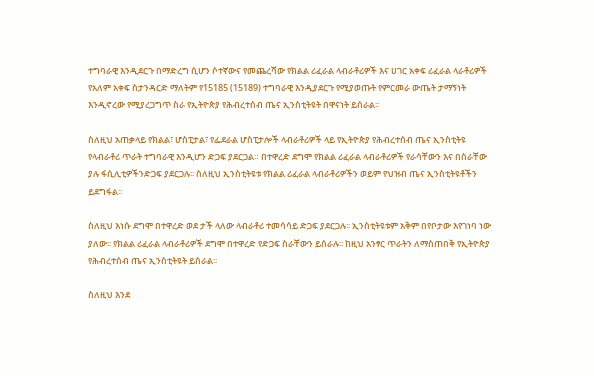ተግባራዊ እንዲደርጉ በማድረግ ሲሆን ሶተኛውና የመጨረሻው የክልል ሪፈራል ላብራቶሪዎች እና ሀገር አቀፍ ሪፈራል ላራቶሪዎች የአለም አቀፍ ስታንዳርድ ማለትም የ15185 (15189) ተግባራዊ እንዲያደርጉ የሚያወጡት የምርመራ ውጤት ታማኝነት እንዲኖረው የሚያረጋግጥ ስራ የኢትዮጵያ የሕብረተሰብ ጤና ኢንስቲትዩት በዋናነት ይሰራል፡፡

ስለዚህ አጠቃላይ የክልል፣ ሆስፒታል፣ የፌደራል ሆስፒታሎች ላብራቶሪዎች ላይ የኢትዮጵያ የሕብረተሰብ ጤና ኢንስቲትዩ የላብራቶሪ ጥራት ተግባራዊ እንዲሆን ድጋፍ ያደርጋል። በተዋረድ ደግሞ የክልል ሪፈራል ላብራቶሪዎች የራሳቸውን እና በስራቸው ያሉ ፋሲሊቲዎችንድጋፍ ያደርጋሉ፡፡ ስለዚህ ኢንስቲትዩቱ የክልል ሪፈራል ላብራቶሪዎችን ወይም የህዝብ ጤና ኢንስቲትዩቶችን ይደግፋል፡፡

ስለዚህ እነሱ ደግሞ በተዋረድ ወደ ታች ላለው ላብራቶሪ ተመሳሳይ ድጋፍ ያደርጋሉ፡፡ ኢንስቲትዩቱም አቅም በየቦታው እየገነባ ነው ያለው፡፡ የክልል ሪፈራል ላብራቶሪዎች ደግሞ በተዋረድ የድጋፍ ስራቸውን ይሰራሉ፡፡ ከዚህ አንፃር ጥራትን ለማስጠበቅ የኢትዮጵያ የሕብረተሰብ ጤና ኢንስቲትዩት ይሰራል፡፡

ስለዚህ እንደ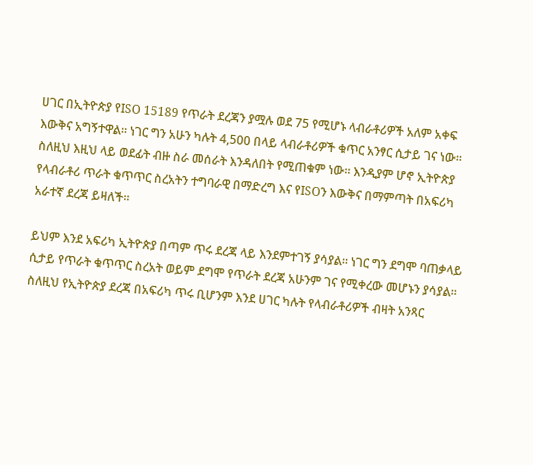ሀገር በኢትዮጵያ የISO 15189 የጥራት ደረጃን ያሟሉ ወደ 75 የሚሆኑ ላብራቶሪዎች አለም አቀፍ እውቅና አግኝተዋል። ነገር ግን አሁን ካሉት 4,500 በላይ ላብራቶሪዎች ቁጥር አንፃር ሲታይ ገና ነው፡፡ ስለዚህ እዚህ ላይ ወደፊት ብዙ ስራ መሰራት እንዳለበት የሚጠቁም ነው። እንዲያም ሆኖ ኢትዮጵያ የላብራቶሪ ጥራት ቁጥጥር ስረአትን ተግባራዊ በማድረግ እና የISOን እውቅና በማምጣት በአፍሪካ አራተኛ ደረጃ ይዛለች፡፡

ይህም እንደ አፍሪካ ኢትዮጵያ በጣም ጥሩ ደረጃ ላይ እንደምተገኝ ያሳያል፡፡ ነገር ግን ደግሞ ባጠቃላይ ሲታይ የጥራት ቁጥጥር ስረአት ወይም ደግሞ የጥራት ደረጃ አሁንም ገና የሚቀረው መሆኑን ያሳያል፡፡ ስለዚህ የኢትዮጵያ ደረጃ በአፍሪካ ጥሩ ቢሆንም እንደ ሀገር ካሉት የላብራቶሪዎች ብዛት አንጻር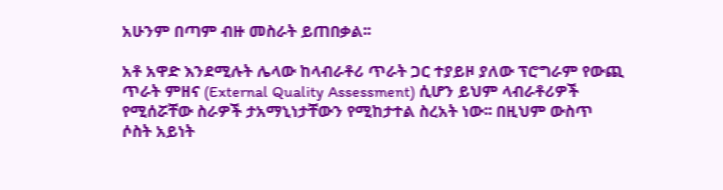አሁንም በጣም ብዙ መስራት ይጠበቃል፡፡

አቶ አዋድ እንደሚሉት ሌላው ከላብራቶሪ ጥራት ጋር ተያይዞ ያለው ፕሮግራም የውጪ ጥራት ምዘና (External Quality Assessment) ሲሆን ይህም ላብራቶሪዎች የሚሰሯቸው ስራዎች ታአማኒነታቸውን የሚከታተል ስረአት ነው፡፡ በዚህም ውስጥ ሶስት አይነት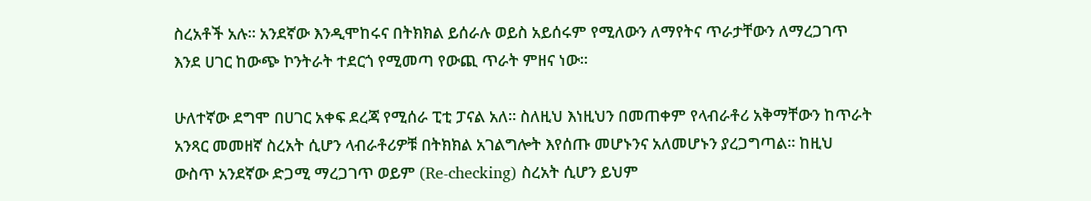ስረአቶች አሉ፡፡ አንደኛው እንዲሞከሩና በትክክል ይሰራሉ ወይስ አይሰሩም የሚለውን ለማየትና ጥራታቸውን ለማረጋገጥ እንደ ሀገር ከውጭ ኮንትራት ተደርጎ የሚመጣ የውጪ ጥራት ምዘና ነው፡፡

ሁለተኛው ደግሞ በሀገር አቀፍ ደረጃ የሚሰራ ፒቲ ፓናል አለ። ስለዚህ እነዚህን በመጠቀም የላብራቶሪ አቅማቸውን ከጥራት አንጻር መመዘኛ ስረአት ሲሆን ላብራቶሪዎቹ በትክክል አገልግሎት እየሰጡ መሆኑንና አለመሆኑን ያረጋግጣል፡፡ ከዚህ ውስጥ አንደኛው ድጋሚ ማረጋገጥ ወይም (Re-checking) ስረአት ሲሆን ይህም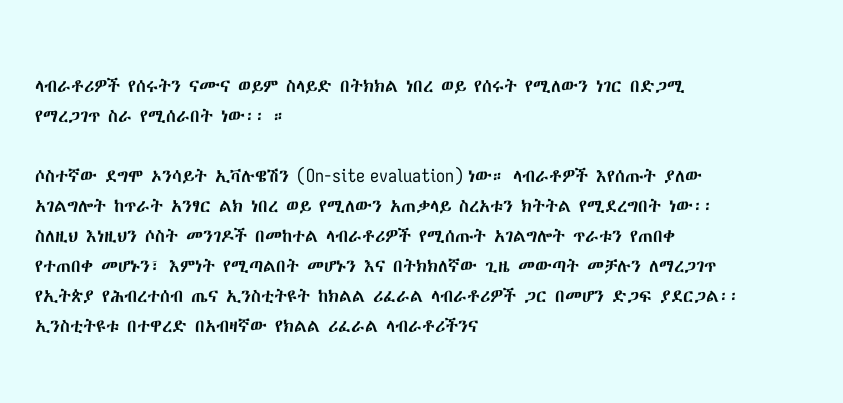ላብራቶሪዎች የሰሩትን ናሙና ወይም ስላይድ በትክክል ነበረ ወይ የሰሩት የሚለውን ነገር በድጋሚ የማረጋገጥ ስራ የሚሰራበት ነው፡፡ ።

ሶስተኛው ደግሞ ኦንሳይት ኢቫሉዌሽን (On-site evaluation) ነው። ላብራቶዎች እየሰጡት ያለው አገልግሎት ከጥራት አንፃር ልክ ነበረ ወይ የሚለውን አጠቃላይ ስረአቱን ክትትል የሚደረግበት ነው፡፡ ስለዚህ እነዚህን ሶስት መንገዶች በመከተል ላብራቶሪዎች የሚሰጡት አገልግሎት ጥራቱን የጠበቀ የተጠበቀ መሆኑን፣ እምነት የሚጣልበት መሆኑን እና በትክክለኛው ጊዜ መውጣት መቻሉን ለማረጋገጥ የኢትጵያ የሕብረተሰብ ጤና ኢንስቲትዩት ከክልል ሪፈራል ላብራቶሪዎች ጋር በመሆን ድጋፍ ያደርጋል፡፡ ኢንስቲትዩቱ በተዋረድ በአብዛኛው የክልል ሪፈራል ላብራቶሪችንና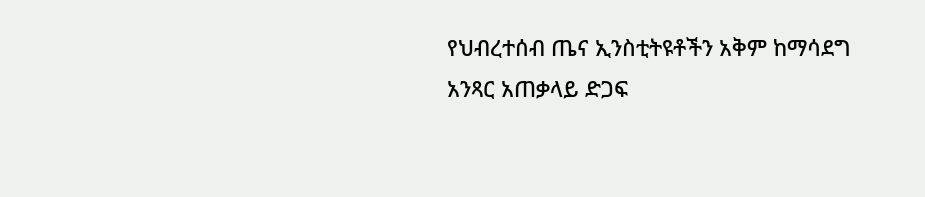የህብረተሰብ ጤና ኢንስቲትዩቶችን አቅም ከማሳደግ አንጻር አጠቃላይ ድጋፍ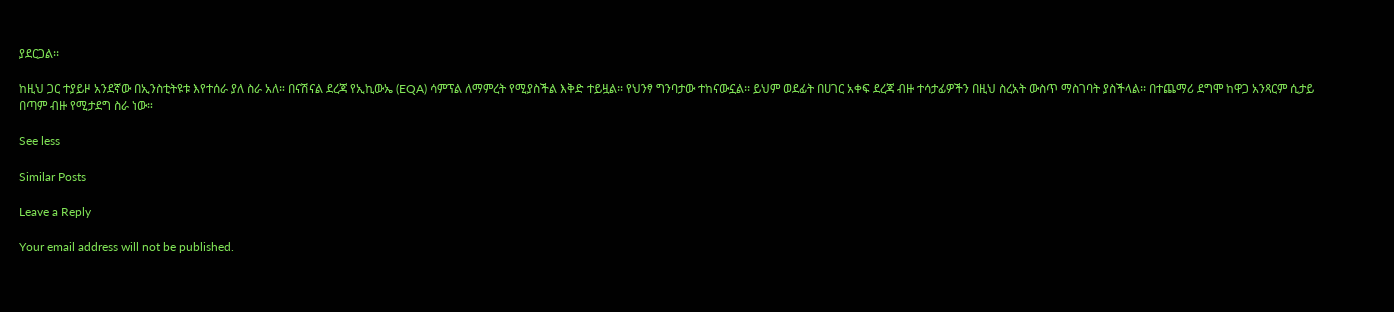ያደርጋል፡፡

ከዚህ ጋር ተያይዞ አንደኛው በኢንስቲትዩቱ እየተሰራ ያለ ስራ አለ። በናሽናል ደረጃ የኢኪውኤ (EQA) ሳምፕል ለማምረት የሚያስችል እቅድ ተይዟል፡፡ የህንፃ ግንባታው ተከናውኗል፡፡ ይህም ወደፊት በሀገር አቀፍ ደረጃ ብዙ ተሳታፊዎችን በዚህ ስረአት ውስጥ ማስገባት ያስችላል፡፡ በተጨማሪ ደግሞ ከዋጋ አንጻርም ሲታይ በጣም ብዙ የሚታደግ ስራ ነው።

See less

Similar Posts

Leave a Reply

Your email address will not be published.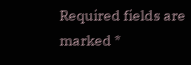Required fields are marked *